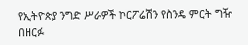የኢትዮጵያ ንግድ ሥራዎች ኮርፖሬሽን የስንዴ ምርት ግዥ በዘርፉ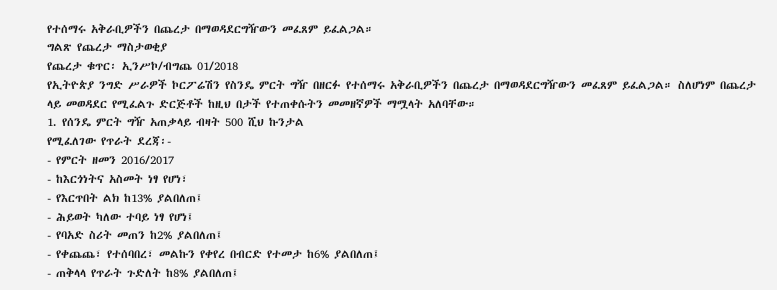የተሰማሩ አቅራቢዎችን በጨረታ በማወዳደርግዥውን መፈጸም ይፈልጋል።
ግልጽ የጨረታ ማስታወቂያ
የጨረታ ቁጥር፡ ኢንሥኮ/ብግጨ 01/2018
የኢትዮጵያ ንግድ ሥራዎች ኮርፖሬሽን የስንዴ ምርት ግዥ በዘርፉ የተሰማሩ አቅራቢዎችን በጨረታ በማወዳደርግዥውን መፈጸም ይፈልጋል። ስለሆነም በጨረታ ላይ መወዳደር የሚፈልጉ ድርጅቶች ከዚህ በታች የተጠቀሱትን መመዘኛዎች ማሟላት አለባቸው።
1. የሰንዴ ምርት ግዥ አጠቃላይ ብዛት 500 ሺህ ኩንታል
የሚፈለገው የጥራት ደረጃ፡-
- የምርት ዘመን 2016/2017
- ከእርጎነትና አስመት ነፃ የሆነ፣
- የእርጥበት ልክ ከ13% ያልበለጠ፤
- ሕይወት ካለው ተባይ ነፃ የሆነ፤
- የባአድ ስሪት መጠን ከ2% ያልበለጠ፤
- የቀጨጨ፣ የተሰባበረ፣ መልኩን የቀየረ በብርድ የተመታ ከ6% ያልበለጠ፤
- ጠቅላላ የጥራት ጉድለት ከ8% ያልበለጠ፤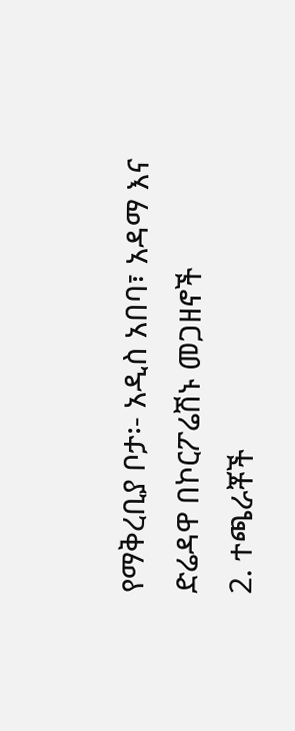የማቅረቢያ ቦታ፡- አዲስ አበባ፣ አዳማ እና ድሬዳዋ በኮርፖሬሽኑ መጋዘኖች
2. ተጫራቾች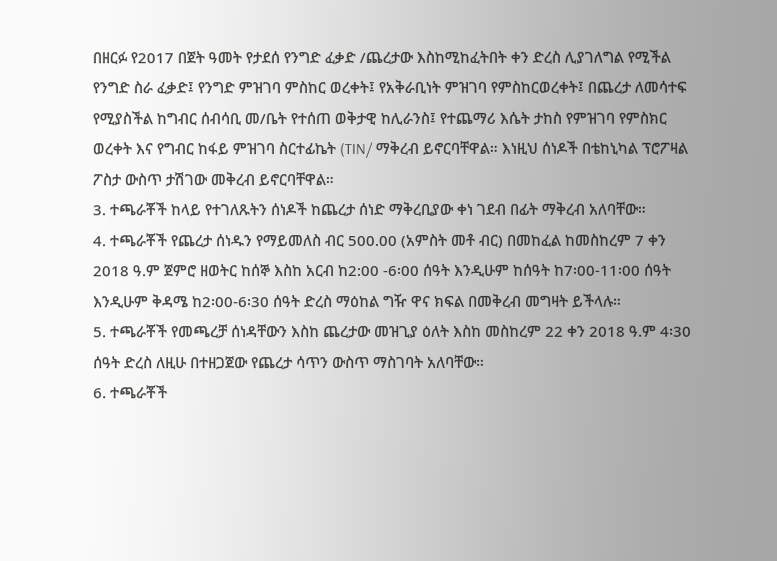በዘርፉ የ2017 በጀት ዓመት የታደሰ የንግድ ፈቃድ /ጨረታው እስከሚከፈትበት ቀን ድረስ ሊያገለግል የሚችል የንግድ ስራ ፈቃድ፤ የንግድ ምዝገባ ምስከር ወረቀት፤ የአቅራቢነት ምዝገባ የምስከርወረቀት፤ በጨረታ ለመሳተፍ የሚያስችል ከግብር ሰብሳቢ መ/ቤት የተሰጠ ወቅታዊ ከሊራንስ፤ የተጨማሪ እሴት ታከስ የምዝገባ የምስክር ወረቀት እና የግብር ከፋይ ምዝገባ ስርተፊኬት (TIN/ ማቅረብ ይኖርባቸዋል። እነዚህ ሰነዶች በቴከኒካል ፕሮፖዛል ፖስታ ውስጥ ታሽገው መቅረብ ይኖርባቸዋል።
3. ተጫራቾች ከላይ የተገለጹትን ሰነዶች ከጨረታ ሰነድ ማቅረቢያው ቀነ ገደብ በፊት ማቅረብ አለባቸው።
4. ተጫራቾች የጨረታ ሰነዱን የማይመለስ ብር 500.00 (አምስት መቶ ብር) በመከፈል ከመስከረም 7 ቀን 2018 ዓ.ም ጀምሮ ዘወትር ከሰኞ እስከ አርብ ከ2:00 -6፡00 ሰዓት እንዲሁም ከሰዓት ከ7፡00-11፡00 ሰዓት እንዲሁም ቅዳሜ ከ2፡00-6፡30 ሰዓት ድረስ ማዕከል ግዥ ዋና ክፍል በመቅረብ መግዛት ይችላሉ።
5. ተጫራቾች የመጫረቻ ሰነዳቸውን እስከ ጨረታው መዝጊያ ዕለት እስከ መስከረም 22 ቀን 2018 ዓ.ም 4፡30 ሰዓት ድረስ ለዚሁ በተዘጋጀው የጨረታ ሳጥን ውስጥ ማስገባት አለባቸው።
6. ተጫራቾች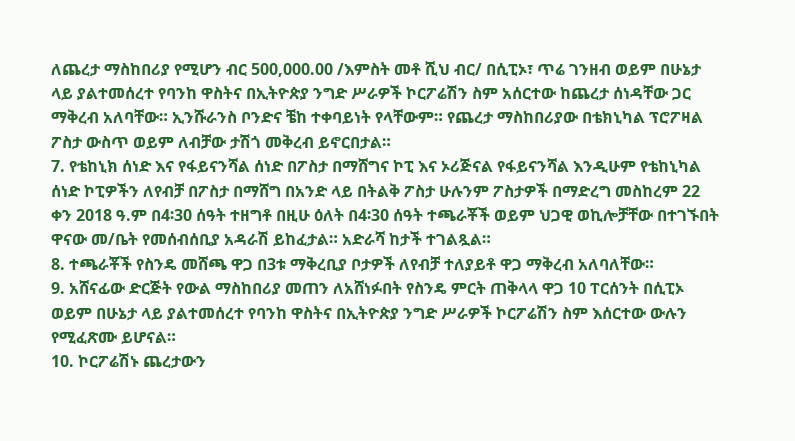ለጨረታ ማስከበሪያ የሚሆን ብር 500,000.00 /እምስት መቶ ሺህ ብር/ በሲፒኦ፣ ጥሬ ገንዘብ ወይም በሁኔታ ላይ ያልተመሰረተ የባንከ ዋስትና በኢትዮጵያ ንግድ ሥራዎች ኮርፖሬሽን ስም አሰርተው ከጨረታ ሰነዳቸው ጋር ማቅረብ አለባቸው። ኢንሹራንስ ቦንድና ቼከ ተቀባይነት የላቸውም። የጨረታ ማስከበሪያው በቴክኒካል ፕሮፖዛል ፖስታ ውስጥ ወይም ለብቻው ታሽጎ መቅረብ ይኖርበታል።
7. የቴከኒክ ሰነድ እና የፋይናንሻል ሰነድ በፖስታ በማሸግና ኮፒ እና ኦሪጅናል የፋይናንሻል እንዲሁም የቴከኒካል ሰነድ ኮፒዎችን ለየብቻ በፖስታ በማሸግ በአንድ ላይ በትልቅ ፖስታ ሁሉንም ፖስታዎች በማድረግ መስከረም 22 ቀን 2018 ዓ.ም በ4፡30 ሰዓት ተዘግቶ በዚሁ ዕለት በ4፡30 ሰዓት ተጫራቾች ወይም ህጋዊ ወኪሎቻቸው በተገኙበት ዋናው መ/ቤት የመሰብሰቢያ አዳራሽ ይከፈታል። አድራሻ ከታች ተገልጿል።
8. ተጫራቾች የስንዴ መሸጫ ዋጋ በ3ቱ ማቅረቢያ ቦታዎች ለየብቻ ተለያይቶ ዋጋ ማቅረብ አለባለቸው።
9. አሸናፊው ድርጅት የውል ማስከበሪያ መጠን ለአሸነፉበት የስንዴ ምርት ጠቅላላ ዋጋ 10 ፐርሰንት በሲፒኦ ወይም በሁኔታ ላይ ያልተመሰረተ የባንከ ዋስትና በኢትዮጵያ ንግድ ሥራዎች ኮርፖሬሽን ስም እሰርተው ውሉን የሚፈጽሙ ይሆናል።
10. ኮርፖሬሽኑ ጨረታውን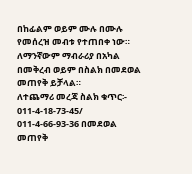በከፊልም ወይም ሙሉ በሙሉ የመሰረዝ መብቱ የተጠበቀ ነው። ለማንኛውም ማብራሪያ በአካል በመቅረብ ወይም በስልክ በመደወል መጠየቅ ይቻላል።
ለተጨማሪ መረጃ ስልክ ቁጥር፡- 011-4-18-73-45/ 011-4-66-93-36 በመደወል መጠየቅ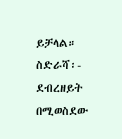ይቻላል። ስድራሻ፡- ደብረዘይት በሚወስደው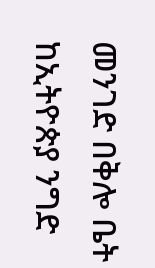መንገድ በቅሎ ቤት ከኢትዮጵያ ንግድ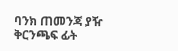ባንክ ጠመንጃ ያዥ ቅርንጫፍ ፊት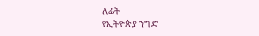ለፊት
የኢትዮጵያ ንግድ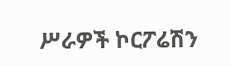ሥራዎች ኮርፖሬሽን